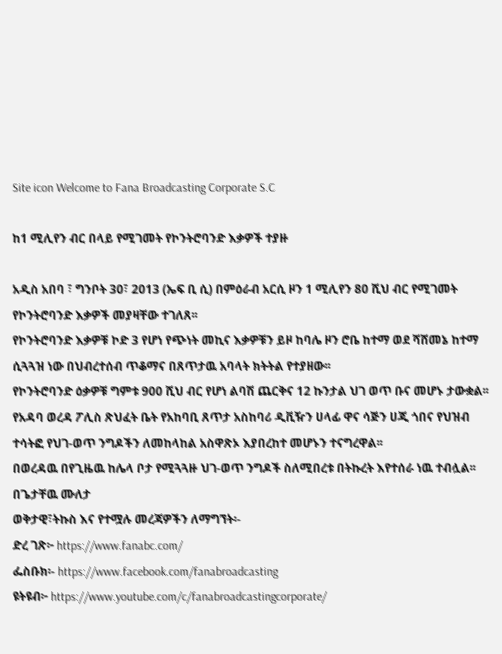Site icon Welcome to Fana Broadcasting Corporate S.C

ከ1 ሚሊየን ብር በላይ የሚገመት የኮንትሮባንድ እቃዎች ተያዙ

አዲስ አበባ ፣ ግንቦት 30፣ 2013 (ኤፍ ቢ ሲ) በምዕራብ አርሲ ዞን 1 ሚሊየን 80 ሺህ ብር የሚገመት የኮንትሮባንድ እቃዎች መያዛቸው ተገለጸ፡፡
የኮንትሮባንድ እቃዎቹ ኮድ 3 የሆነ የጭነት መኪና እቃዎቹን ይዞ ከባሌ ዞን ሮቤ ከተማ ወደ ሻሸመኔ ከተማ ሲጓጓዝ ነው በህብረተሰብ ጥቆማና በጸጥታዉ አባላት ክትትል የተያዘው፡፡
የኮንትሮባንድ ዕቃዎቹ ግምቱ 900 ሺህ ብር የሆነ ልባሽ ጨርቅና 12 ኩንታል ህገ ወጥ ቡና መሆኑ ታውቋል፡፡
የአዳባ ወረዳ ፖሊስ ጽህፈት ቤት የአከባቢ ጸጥታ አስከባሪ ዲቪዥን ሀላፊ ዋና ሳጅን ሀጂ ጎበና የህዝብ ተሳትፎ የህገ-ወጥ ንግዶችን ለመከላከል አስዋጽኦ እያበረከተ መሆኑን ተናግረዋል፡፡
በወረዳዉ በየጊዜዉ ከሌላ ቦታ የሚጓጓዙ ህገ-ወጥ ንግዶች ስለሚበረቱ በትኩረት እየተሰራ ነዉ ተብሏል፡፡
በጌታቸዉ ሙለታ
ወቅታዊ፣ትኩስ እና የተሟሉ መረጃዎችን ለማግኘት፡-
ድረ ገጽ፦ https://www.fanabc.com/
ፌስቡክ፡- https://www.facebook.com/fanabroadcasting
ዩትዩብ፦ https://www.youtube.com/c/fanabroadcastingcorporate/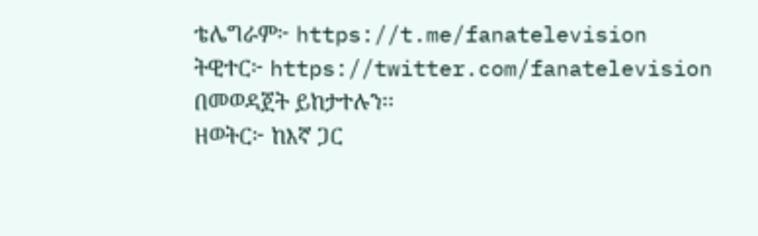ቴሌግራም፦ https://t.me/fanatelevision
ትዊተር፦ https://twitter.com/fanatelevision በመወዳጀት ይከታተሉን፡፡
ዘወትር፦ ከእኛ ጋር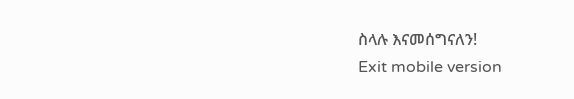ስላሉ እናመሰግናለን!
Exit mobile version